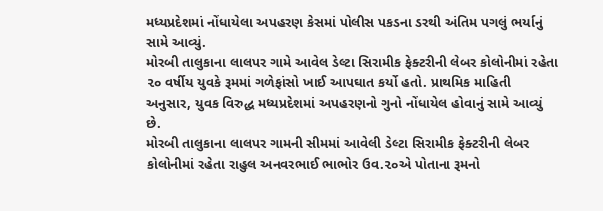મધ્યપ્રદેશમાં નોંધાયેલા અપહરણ કેસમાં પોલીસ પકડના ડરથી અંતિમ પગલું ભર્યાનું સામે આવ્યું.
મોરબી તાલુકાના લાલપર ગામે આવેલ ડેલ્ટા સિરામીક ફેક્ટરીની લેબર કોલોનીમાં રહેતા ૨૦ વર્ષીય યુવકે રૂમમાં ગળેફાંસો ખાઈ આપઘાત કર્યો હતો. પ્રાથમિક માહિતી અનુસાર, યુવક વિરુદ્ધ મધ્યપ્રદેશમાં અપહરણનો ગુનો નોંધાયેલ હોવાનું સામે આવ્યું છે.
મોરબી તાલુકાના લાલપર ગામની સીમમાં આવેલી ડેલ્ટા સિરામીક ફેક્ટરીની લેબર કોલોનીમાં રહેતા રાહુલ અનવરભાઈ ભાભોર ઉવ.૨૦એ પોતાના રૂમનો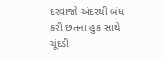દરવાજો અંદરથી બંધ કરી છતના હુક સાથે ચૂંદડી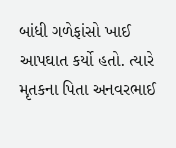બાંધી ગળેફાંસો ખાઈ આપઘાત કર્યો હતો. ત્યારે મૃતકના પિતા અનવરભાઈ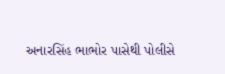અનારસિંહ ભાભોર પાસેથી પોલીસે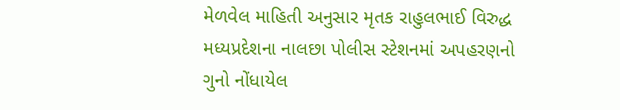મેળવેલ માહિતી અનુસાર મૃતક રાહુલભાઈ વિરુદ્ધ મધ્યપ્રદેશના નાલછા પોલીસ સ્ટેશનમાં અપહરણનો ગુનો નોંધાયેલ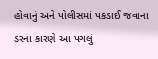હોવાનું અને પોલીસમાં પકડાઈ જવાના ડરના કારણે આ પગલું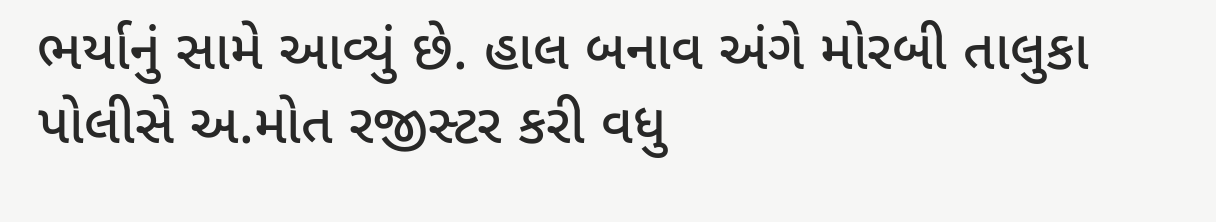ભર્યાનું સામે આવ્યું છે. હાલ બનાવ અંગે મોરબી તાલુકા પોલીસે અ.મોત રજીસ્ટર કરી વધુ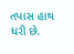તપાસ હાથ ધરી છે.